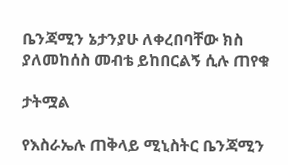ቤንጃሚን ኔታንያሁ ለቀረበባቸው ክስ ያለመከሰስ መብቴ ይከበርልኝ ሲሉ ጠየቁ

ታትሟል

የእስራኤሉ ጠቅላይ ሚኒስትር ቤንጃሚን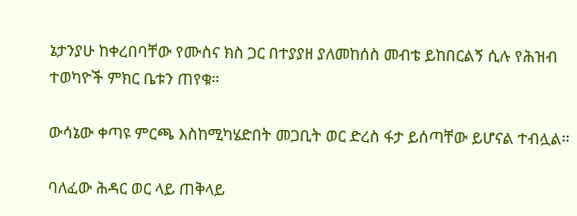ኔታንያሁ ከቀረበባቸው የሙስና ክስ ጋር በተያያዘ ያለመከሰስ መብቴ ይከበርልኝ ሲሉ የሕዝብ ተወካዮች ምክር ቤቱን ጠየቁ።

ውሳኔው ቀጣዩ ምርጫ እስከሚካሄድበት መጋቢት ወር ድረስ ፋታ ይሰጣቸው ይሆናል ተብሏል።

ባለፈው ሕዳር ወር ላይ ጠቅላይ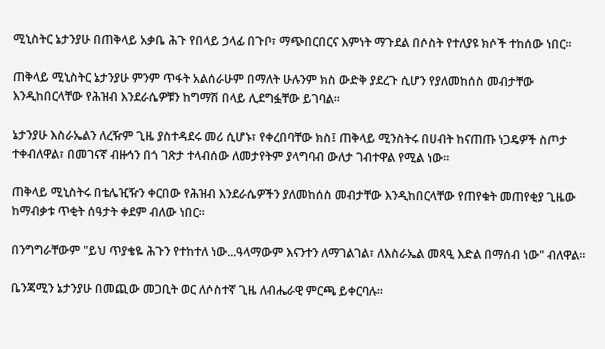ሚኒስትር ኔታንያሁ በጠቅላይ አቃቤ ሕጉ የበላይ ኃላፊ በጉቦ፣ ማጭበርበርና እምነት ማጉደል በሶስት የተለያዩ ክሶች ተከሰው ነበር።

ጠቅላይ ሚኒስትር ኔታንያሁ ምንም ጥፋት አልሰራሁም በማለት ሁሉንም ክስ ውድቅ ያደረጉ ሲሆን የያለመከሰስ መብታቸው እንዲከበርላቸው የሕዝብ እንደራሴዎቹን ከግማሽ በላይ ሊደግፏቸው ይገባል።

ኔታንያሁ እስራኤልን ለረዥም ጊዜ ያስተዳደሩ መሪ ሲሆኑ፣ የቀረበባቸው ክስ፤ ጠቅላይ ሚንስትሩ በሀብት ከናጠጡ ነጋዴዎች ስጦታ ተቀብለዋል፣ በመገናኛ ብዙኅን በጎ ገጽታ ተላብሰው ለመታየትም ያላግባብ ውለታ ገብተዋል የሚል ነው።

ጠቅላይ ሚኒስትሩ በቴሌዢዥን ቀርበው የሕዝብ እንደራሴዎችን ያለመከሰስ መብታቸው እንዲከበርላቸው የጠየቁት መጠየቂያ ጊዜው ከማብቃቱ ጥቂት ሰዓታት ቀደም ብለው ነበር።

በንግግራቸውም "ይህ ጥያቄዬ ሕጉን የተከተለ ነው...ዓላማውም እናንተን ለማገልገል፣ ለእስራኤል መጻዒ እድል በማሰብ ነው" ብለዋል።

ቤንጃሚን ኔታንያሁ በመጪው መጋቢት ወር ለሶስተኛ ጊዜ ለብሔራዊ ምርጫ ይቀርባሉ።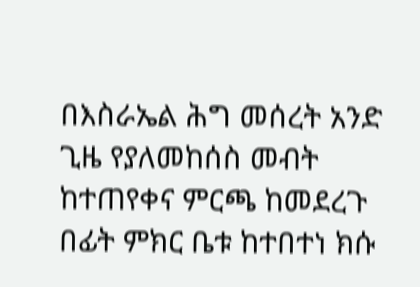በእስራኤል ሕግ መሰረት አንድ ጊዜ የያለመከሰስ መብት ከተጠየቀና ምርጫ ከመደረጉ በፊት ምክር ቤቱ ከተበተነ ክሱ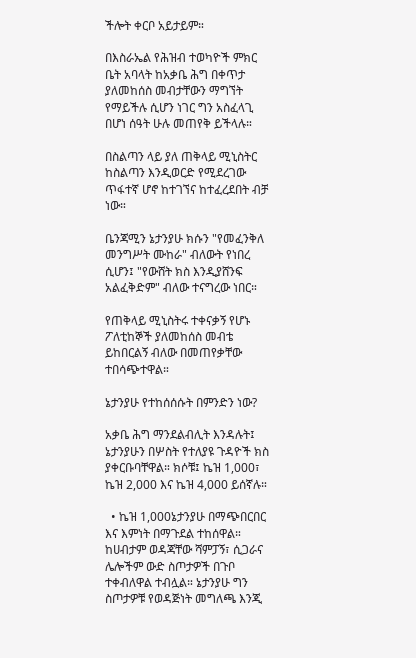ችሎት ቀርቦ አይታይም።

በእስራኤል የሕዝብ ተወካዮች ምክር ቤት አባላት ከአቃቤ ሕግ በቀጥታ ያለመከሰስ መብታቸውን ማግኘት የማይችሉ ሲሆን ነገር ግን አስፈላጊ በሆነ ሰዓት ሁሉ መጠየቅ ይችላሉ።

በስልጣን ላይ ያለ ጠቅላይ ሚኒስትር ከስልጣን እንዲወርድ የሚደረገው ጥፋተኛ ሆኖ ከተገኘና ከተፈረደበት ብቻ ነው።

ቤንጃሚን ኔታንያሁ ክሱን "የመፈንቅለ መንግሥት ሙከራ" ብለውት የነበረ ሲሆን፤ "የውሸት ክስ እንዲያሸንፍ አልፈቅድም" ብለው ተናግረው ነበር።

የጠቅላይ ሚኒስትሩ ተቀናቃኝ የሆኑ ፖለቲከኞች ያለመከሰስ መብቴ ይከበርልኝ ብለው በመጠየቃቸው ተበሳጭተዋል።

ኔታንያሁ የተከሰሰሱት በምንድን ነው?

አቃቤ ሕግ ማንደልብሊት እንዳሉት፤ ኔታንያሁን በሦስት የተለያዩ ጉዳዮች ክስ ያቀርቡባቸዋል። ክሶቹ፤ ኬዝ 1,000፣ ኬዝ 2,000 እና ኬዝ 4,000 ይሰኛሉ።

  • ኬዝ 1,000ኔታንያሁ በማጭበርበር እና እምነት በማጉደል ተከሰዋል። ከሀብታም ወዳጃቸው ሻምፓኝ፣ ሲጋራና ሌሎችም ውድ ስጦታዎች በጉቦ ተቀብለዋል ተብሏል። ኔታንያሁ ግን ስጦታዎቹ የወዳጅነት መግለጫ እንጂ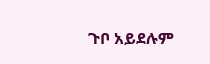ጉቦ አይደሉም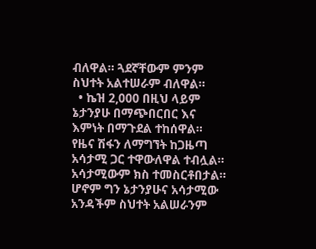ብለዋል። ጓደኛቸውም ምንም ስህተት አልተሠራም ብለዋል።
  • ኬዝ 2,000 በዚህ ላይም ኔታንያሁ በማጭበርበር እና እምነት በማጉደል ተከሰዋል። የዜና ሽፋን ለማግኘት ከጋዜጣ አሳታሚ ጋር ተዋውለዋል ተብሏል። አሳታሚውም ክስ ተመስርቶበታል። ሆኖም ግን ኔታንያሁና አሳታሚው አንዳችም ስህተት አልሠራንም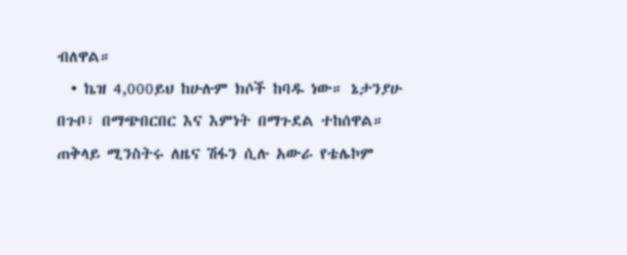ብለዋል።
  • ኬዝ 4,000ይህ ከሁሉም ክሶች ከባዱ ነው። ኔታንያሁ በጉቦ፣ በማጭበርበር እና እምነት በማጉደል ተከሰዋል። ጠቅላይ ሚንስትሩ ለዜና ሽፋን ሲሉ አውራ የቴሌኮም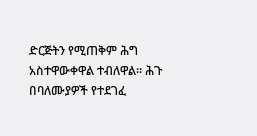ድርጅትን የሚጠቅም ሕግ አስተዋውቀዋል ተብለዋል። ሕጉ በባለሙያዎች የተደገፈ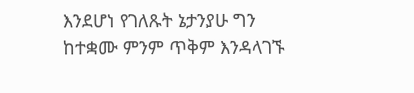እንደሆነ የገለጹት ኔታንያሁ ግን ከተቋሙ ምንም ጥቅም እንዳላገኙ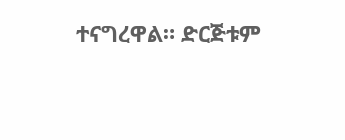ተናግረዋል። ድርጅቱም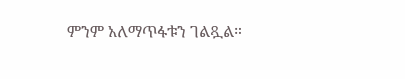ምንም አለማጥፋቱን ገልጿል።